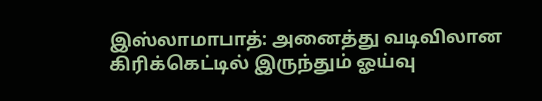இஸ்லாமாபாத்: அனைத்து வடிவிலான கிரிக்கெட்டில் இருந்தும் ஓய்வு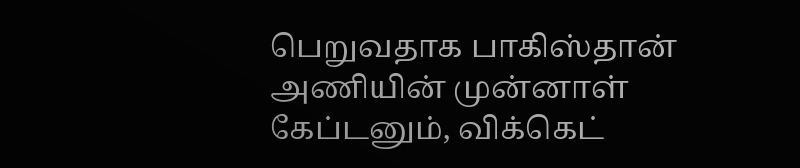பெறுவதாக பாகிஸ்தான் அணியின் முன்னாள் கேப்டனும், விக்கெட்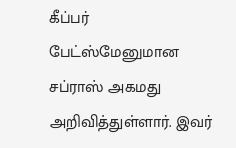கீப்பர் பேட்ஸ்மேனுமான சப்ராஸ் அகமது அறிவித்துள்ளார். இவர்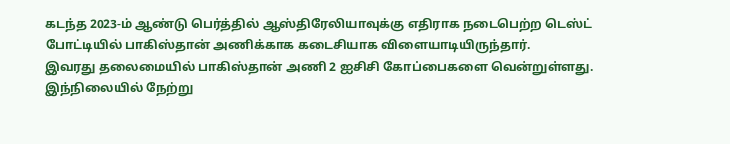கடந்த 2023-ம் ஆண்டு பெர்த்தில் ஆஸ்திரேலியாவுக்கு எதிராக நடைபெற்ற டெஸ்ட் போட்டியில் பாகிஸ்தான் அணிக்காக கடைசியாக விளையாடியிருந்தார்.
இவரது தலைமையில் பாகிஸ்தான் அணி 2 ஐசிசி கோப்பைகளை வென்றுள்ளது. இந்நிலையில் நேற்று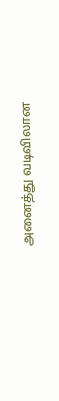அனைத்து வடிவிலான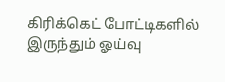கிரிக்கெட் போட்டிகளில் இருந்தும் ஓய்வு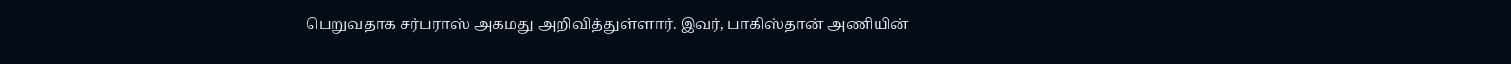பெறுவதாக சர்பராஸ் அகமது அறிவித்துள்ளார். இவர், பாகிஸ்தான் அணியின்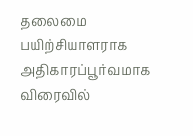தலைமை பயிற்சியாளராக அதிகாரப்பூர்வமாக விரைவில்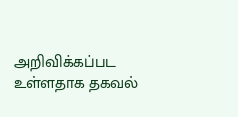அறிவிக்கப்பட உள்ளதாக தகவல்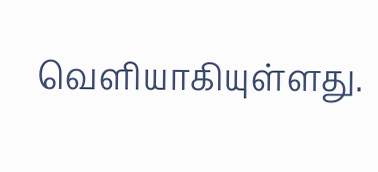வெளியாகியுள்ளது.